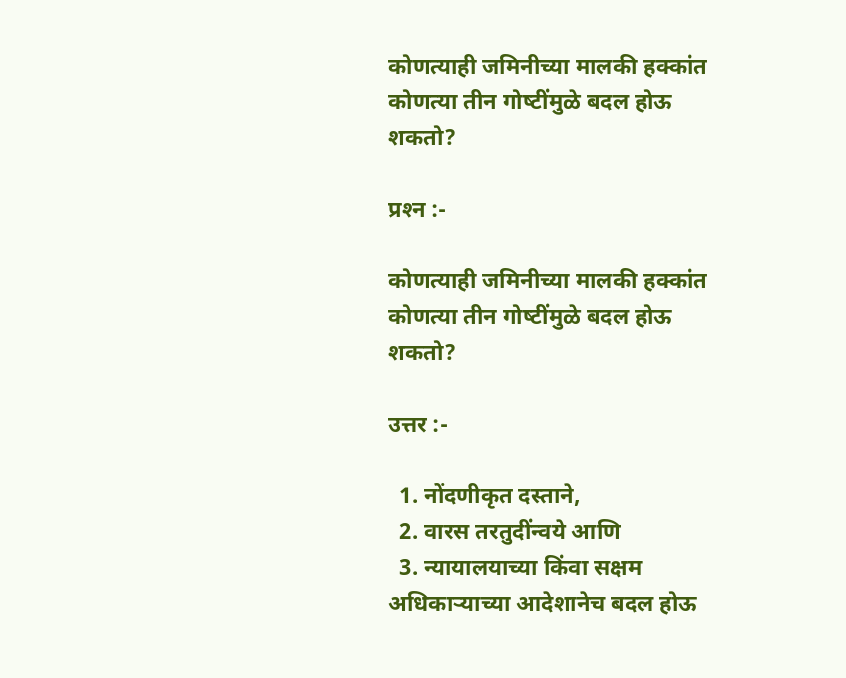कोणत्याही जमिनीच्या मालकी हक्कांत कोणत्‍या तीन गोष्‍टींमुळे बदल होऊ शकतो?

प्रश्‍न :-

कोणत्याही जमिनीच्या मालकी हक्कांत कोणत्‍या तीन गोष्‍टींमुळे बदल होऊ शकतो?

उत्तर :-

  1. नोंदणीकृत दस्ताने,
  2. वारस तरतुदींन्वये आणि
  3. न्यायालयाच्या किंवा सक्षम अधिकार्‍याच्या आदेशानेच बदल होऊ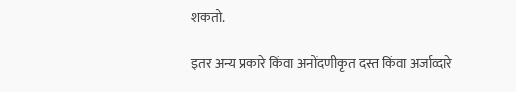शकतो.

इतर अन्य प्रकारे किंवा अनोंदणीकृत दस्त किंवा अर्जाव्दारे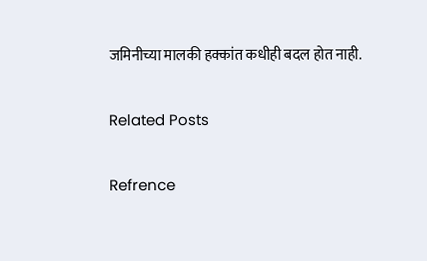जमिनीच्या मालकी हक्कांत कधीही बदल होत नाही.

Related Posts

Refrence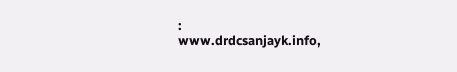:
www.drdcsanjayk.info,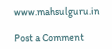www.mahsulguru.in

Post a Comment